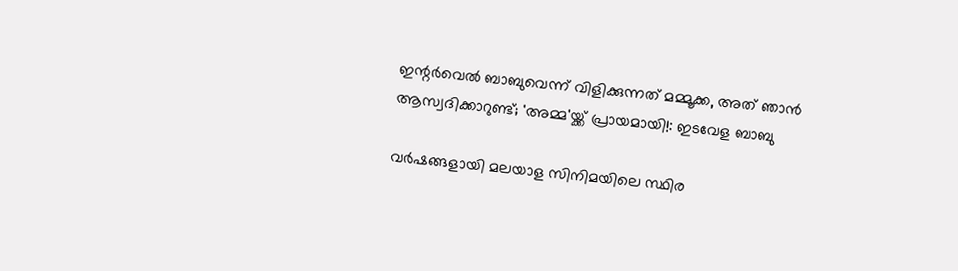ഇന്റർവെൽ ബാബുവെന്ന് വിളിക്കുന്നത് മമ്മൂക്ക, അത് ഞാൻ ആസ്വദിക്കാറുണ്ട്; 'അമ്മ'യ്ക്ക് പ്രായമായി!: ഇടവേള ബാബു

വർഷങ്ങളായി മലയാള സിനിമയിലെ സ്ഥിര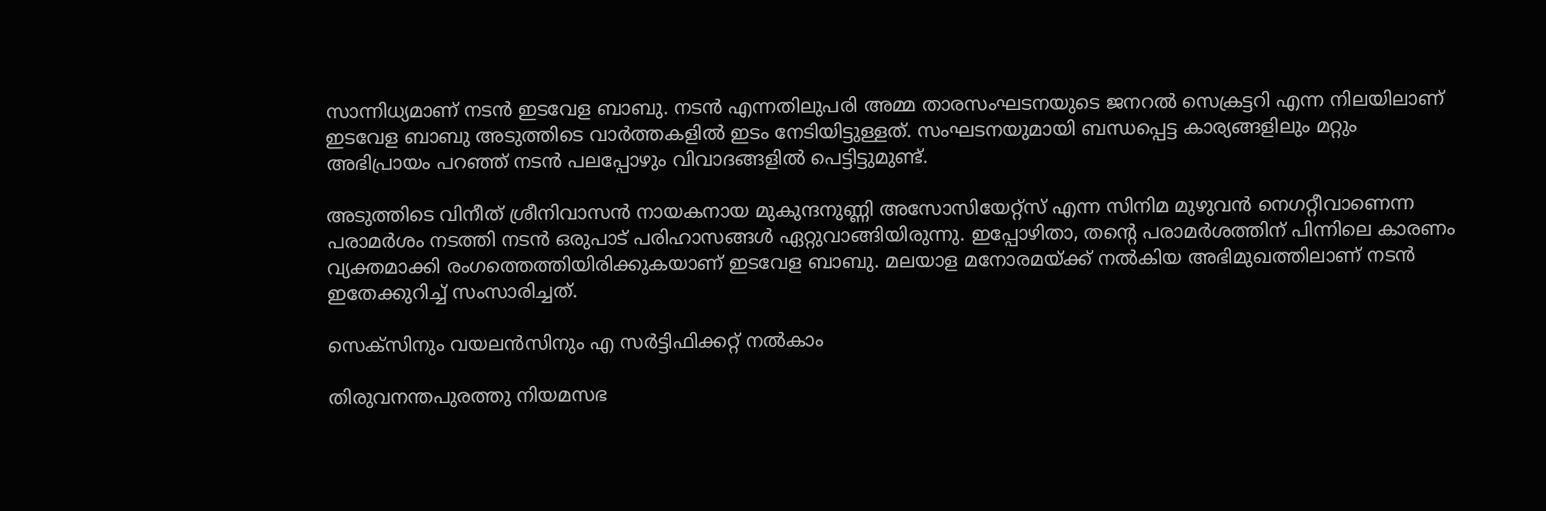സാന്നിധ്യമാണ് നടൻ ഇടവേള ബാബു. നടന്‍ എന്നതിലുപരി അമ്മ താരസംഘടനയുടെ ജനറൽ സെക്രട്ടറി എന്ന നിലയിലാണ് ഇടവേള ബാബു അടുത്തിടെ വാര്‍ത്തകളില്‍ ഇടം നേടിയിട്ടുള്ളത്. സംഘടനയുമായി ബന്ധപ്പെട്ട കാര്യങ്ങളിലും മറ്റും അഭിപ്രായം പറഞ്ഞ് നടന്‍ പലപ്പോഴും വിവാദങ്ങളിൽ പെട്ടിട്ടുമുണ്ട്.

അടുത്തിടെ വിനീത് ശ്രീനിവാസൻ നായകനായ മുകുന്ദനുണ്ണി അസോസിയേറ്റ്‌സ് എന്ന സിനിമ മുഴുവൻ നെഗറ്റീവാണെന്ന പരാമർശം നടത്തി നടൻ ഒരുപാട് പരിഹാസങ്ങൾ ഏറ്റുവാങ്ങിയിരുന്നു. ഇപ്പോഴിതാ, തന്റെ പരാമർശത്തിന് പിന്നിലെ കാരണം വ്യക്തമാക്കി രംഗത്തെത്തിയിരിക്കുകയാണ് ഇടവേള ബാബു. മലയാള മനോരമയ്ക്ക് നൽകിയ അഭിമുഖത്തിലാണ് നടൻ ഇതേക്കുറിച്ച് സംസാരിച്ചത്.

സെക്സിനും വയലൻസിനും എ സർട്ടിഫിക്കറ്റ് നൽകാം

തിരുവനന്തപുരത്തു നിയമസഭ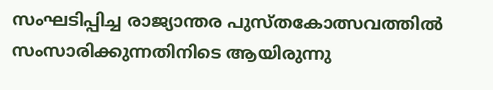സംഘടിപ്പിച്ച രാജ്യാന്തര പുസ്തകോത്സവത്തിൽ സംസാരിക്കുന്നതിനിടെ ആയിരുന്നു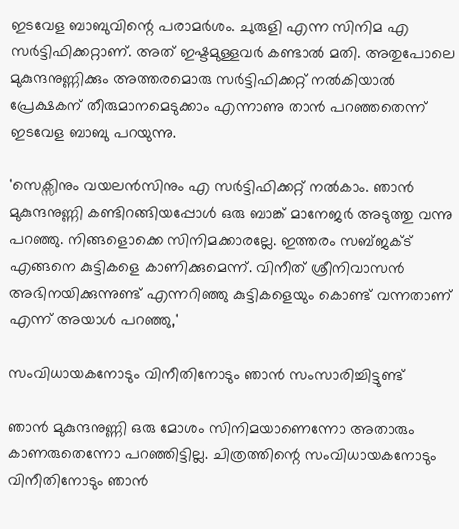ഇടവേള ബാബുവിന്റെ പരാമർശം. ചുരുളി എന്ന സിനിമ എ സർട്ടിഫിക്കറ്റാണ്. അത് ഇഷ്ടമുള്ളവർ കണ്ടാൽ മതി. അതുപോലെ മുകുന്ദനുണ്ണിക്കും അത്തരമൊരു സർട്ടിഫിക്കറ്റ് നൽകിയാൽ പ്രേക്ഷകന് തീരുമാനമെടുക്കാം എന്നാണു താൻ പറഞ്ഞതെന്ന് ഇടവേള ബാബു പറയുന്നു.

'സെക്സിനും വയലൻസിനും എ സർട്ടിഫിക്കറ്റ് നൽകാം. ഞാൻ മുകുന്ദനുണ്ണി കണ്ടിറങ്ങിയപ്പോൾ ഒരു ബാങ്ക് മാനേജർ അടുത്തു വന്നു പറഞ്ഞു. നിങ്ങളൊക്കെ സിനിമക്കാരല്ലേ. ഇത്തരം സബ്ജക്ട് എങ്ങനെ കുട്ടികളെ കാണിക്കുമെന്ന്. വിനീത് ശ്രീനിവാസൻ അഭിനയിക്കുന്നുണ്ട് എന്നറിഞ്ഞു കുട്ടികളെയും കൊണ്ട് വന്നതാണ് എന്ന് അയാൾ പറഞ്ഞു,'

സംവിധായകനോടും വിനീതിനോടും ഞാൻ സംസാരിച്ചിട്ടുണ്ട്

ഞാൻ മുകുന്ദനുണ്ണി ഒരു മോശം സിനിമയാണെന്നോ അതാരും കാണരുതെന്നോ പറഞ്ഞിട്ടില്ല. ചിത്രത്തിന്റെ സംവിധായകനോടും വിനീതിനോടും ഞാൻ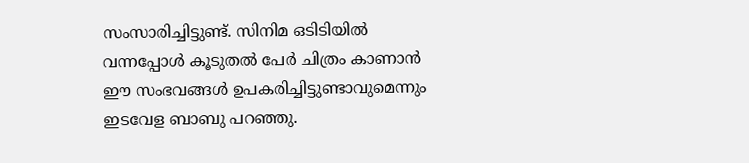സംസാരിച്ചിട്ടുണ്ട്. സിനിമ ഒടിടിയിൽ വന്നപ്പോൾ കൂടുതൽ പേർ ചിത്രം കാണാൻ ഈ സംഭവങ്ങൾ ഉപകരിച്ചിട്ടുണ്ടാവുമെന്നും ഇടവേള ബാബു പറഞ്ഞു.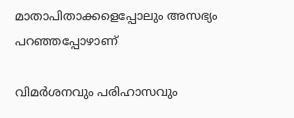മാതാപിതാക്കളെപ്പോലും അസഭ്യം പറഞ്ഞപ്പോഴാണ്

വിമർശനവും പരിഹാസവും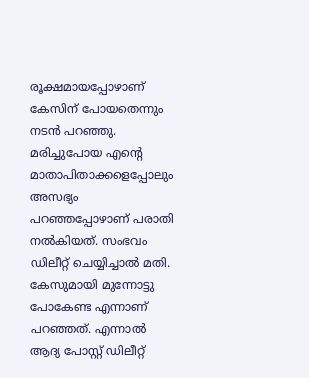രൂക്ഷമായപ്പോഴാണ് കേസിന് പോയതെന്നും നടൻ പറഞ്ഞു. മരിച്ചുപോയ എന്റെ മാതാപിതാക്കളെപ്പോലും അസഭ്യം പറഞ്ഞപ്പോഴാണ് പരാതി നൽകിയത്. സംഭവം ഡിലീറ്റ് ചെയ്യിച്ചാൽ മതി. കേസുമായി മുന്നോട്ടു പോകേണ്ട എന്നാണ് പറഞ്ഞത്. എന്നാൽ ആദ്യ പോസ്റ്റ് ഡിലീറ്റ്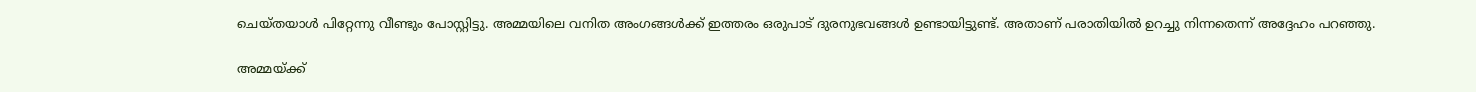ചെയ്തയാൾ പിറ്റേന്നു വീണ്ടും പോസ്റ്റിട്ടു. അമ്മയിലെ വനിത അംഗങ്ങൾക്ക് ഇത്തരം ഒരുപാട് ദുരനുഭവങ്ങൾ ഉണ്ടായിട്ടുണ്ട്. അതാണ് പരാതിയിൽ ഉറച്ചു നിന്നതെന്ന് അദ്ദേഹം പറഞ്ഞു.

അമ്മയ്ക്ക്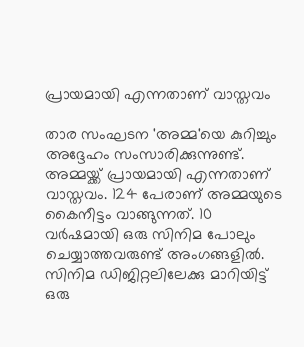പ്രായമായി എന്നതാണ് വാസ്തവം

താര സംഘടന 'അമ്മ'യെ കുറിച്ചും അദ്ദേഹം സംസാരിക്കുന്നുണ്ട്. അമ്മയ്ക്ക് പ്രായമായി എന്നതാണ് വാസ്തവം. 124 പേരാണ് അമ്മയുടെ കൈനീട്ടം വാങ്ങുന്നത്. 10 വർഷമായി ഒരു സിനിമ പോലും ചെയ്യാത്തവരുണ്ട് അംഗങ്ങളിൽ. സിനിമ ഡിജിറ്റലിലേക്കു മാറിയിട്ട് ഒരു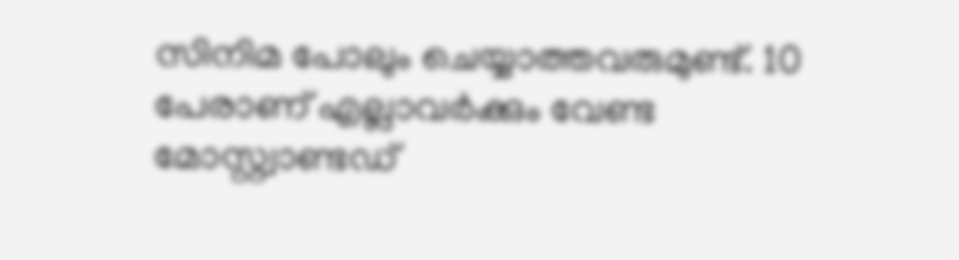സിനിമ പോലും ചെയ്യാത്തവരുമുണ്ട്. 10 പേരാണ് എല്ലാവർക്കും വേണ്ട മോസ്റ്റ്വാണ്ടഡ്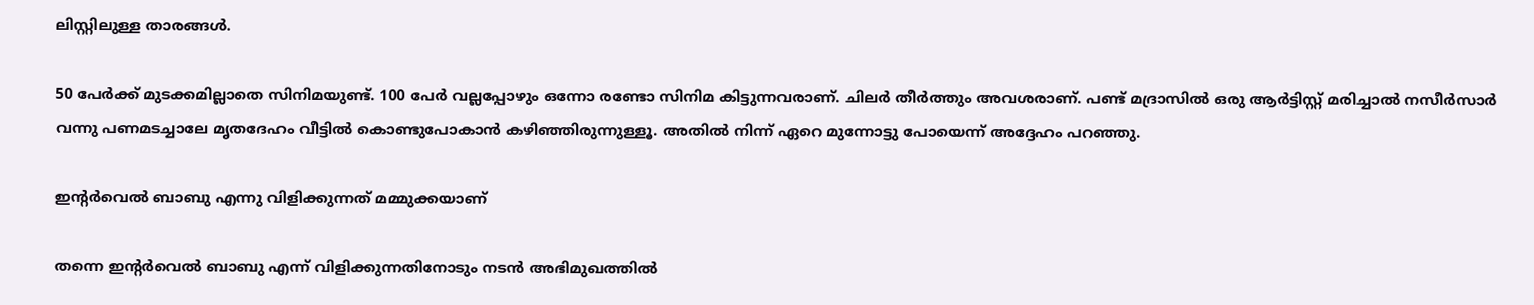ലിസ്റ്റിലുള്ള താരങ്ങൾ.

50 പേർക്ക് മുടക്കമില്ലാതെ സിനിമയുണ്ട്. 100 പേർ വല്ലപ്പോഴും ഒന്നോ രണ്ടോ സിനിമ കിട്ടുന്നവരാണ്. ചിലർ തീർത്തും അവശരാണ്. പണ്ട് മദ്രാസിൽ ഒരു ആർട്ടിസ്റ്റ് മരിച്ചാൽ നസീർസാർ വന്നു പണമടച്ചാലേ മൃതദേഹം വീട്ടിൽ കൊണ്ടുപോകാൻ കഴിഞ്ഞിരുന്നുള്ളൂ. അതിൽ നിന്ന് ഏറെ മുന്നോട്ടു പോയെന്ന് അദ്ദേഹം പറഞ്ഞു.

ഇന്റർവെൽ ബാബു എന്നു വിളിക്കുന്നത് മമ്മുക്കയാണ്

തന്നെ ഇന്റർവെൽ ബാബു എന്ന് വിളിക്കുന്നതിനോടും നടൻ അഭിമുഖത്തിൽ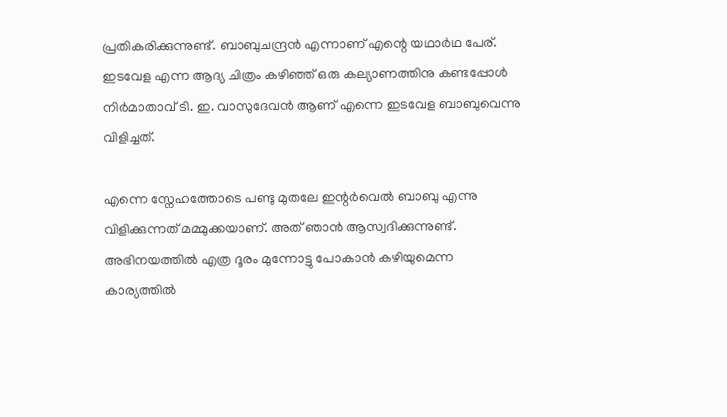പ്രതികരിക്കുന്നുണ്ട്. ബാബുചന്ദ്രൻ എന്നാണ് എന്റെ യഥാർഥ പേര്. ഇടവേള എന്ന ആദ്യ ചിത്രം കഴിഞ്ഞ് ഒരു കല്യാണത്തിനു കണ്ടപ്പോൾ നിർമാതാവ് ടി. ഇ. വാസുദേവൻ ആണ് എന്നെ ഇടവേള ബാബുവെന്നു വിളിച്ചത്.

എന്നെ സ്നേഹത്തോടെ പണ്ടു മുതലേ ഇന്റർവെൽ ബാബു എന്നു വിളിക്കുന്നത് മമ്മുക്കയാണ്. അത് ഞാൻ ആസ്വദിക്കുന്നുണ്ട്. അഭിനയത്തിൽ എത്ര ദൂരം മുന്നോട്ടു പോകാൻ കഴിയുമെന്ന കാര്യത്തിൽ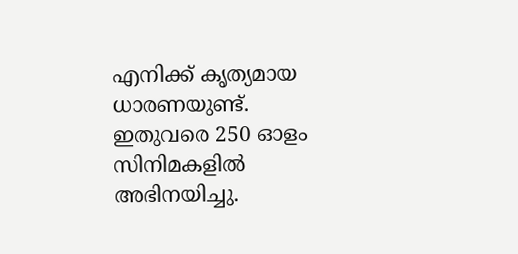എനിക്ക് കൃത്യമായ ധാരണയുണ്ട്. ഇതുവരെ 250 ഓളം സിനിമകളിൽ അഭിനയിച്ചു.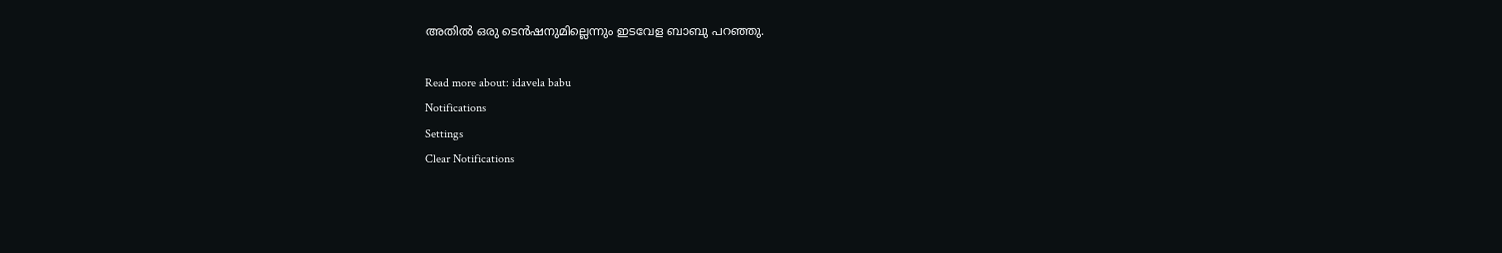അതിൽ ഒരു ടെൻഷനുമില്ലെന്നും ഇടവേള ബാബു പറഞ്ഞു.

Read more about: idavela babu
Notifications
Settings
Clear Notifications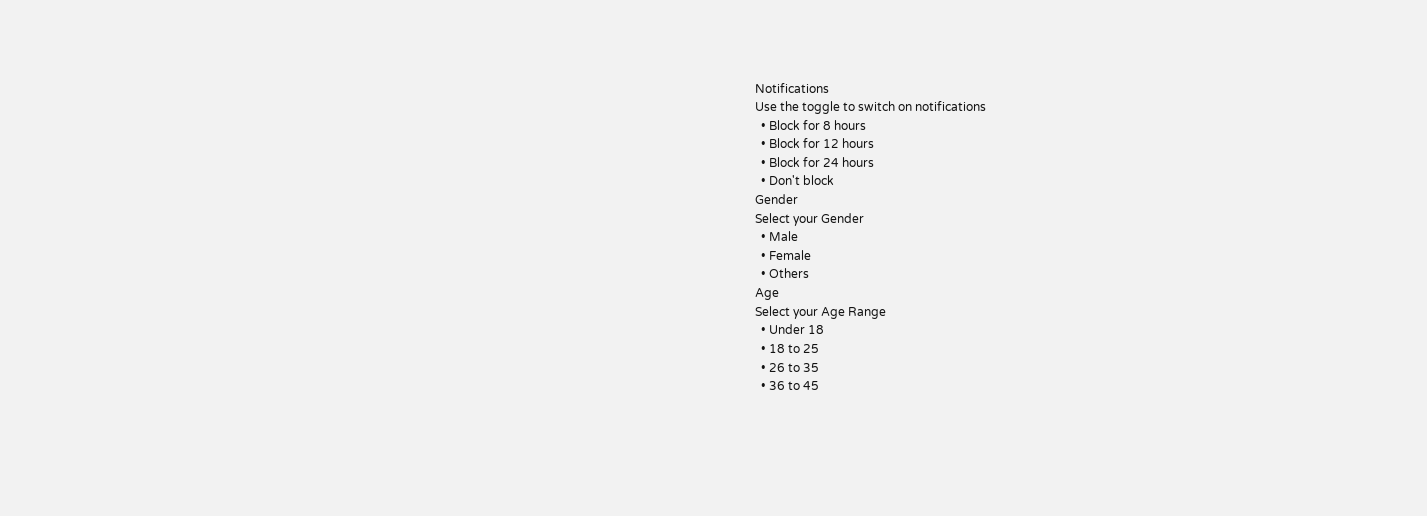Notifications
Use the toggle to switch on notifications
  • Block for 8 hours
  • Block for 12 hours
  • Block for 24 hours
  • Don't block
Gender
Select your Gender
  • Male
  • Female
  • Others
Age
Select your Age Range
  • Under 18
  • 18 to 25
  • 26 to 35
  • 36 to 45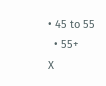• 45 to 55
  • 55+
X